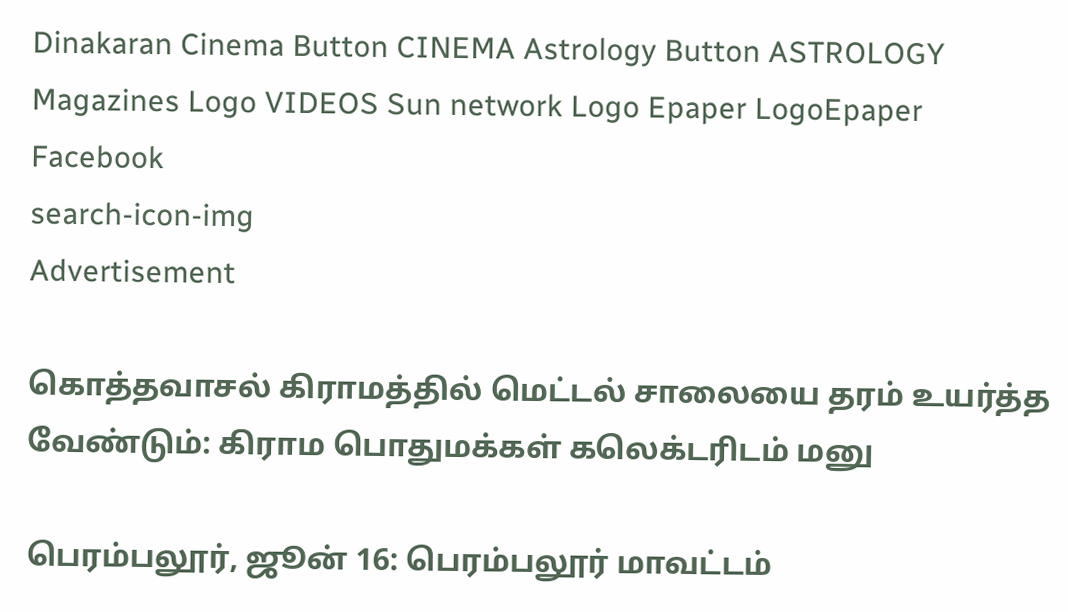Dinakaran Cinema Button CINEMA Astrology Button ASTROLOGY  Magazines Logo VIDEOS Sun network Logo Epaper LogoEpaper Facebook
search-icon-img
Advertisement

கொத்தவாசல் கிராமத்தில் மெட்டல் சாலையை தரம் உயர்த்த வேண்டும்: கிராம பொதுமக்கள் கலெக்டரிடம் மனு

பெரம்பலூர், ஜூன் 16: பெரம்பலூர் மாவட்டம்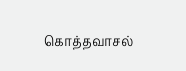கொத்தவாசல்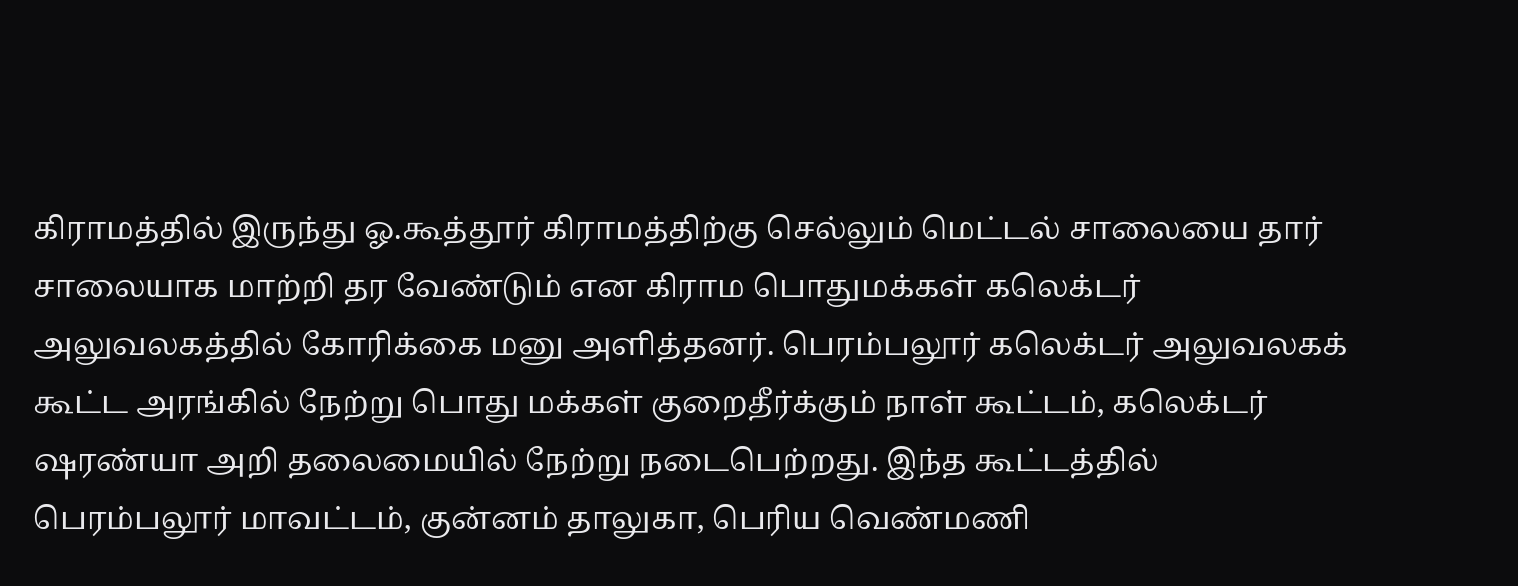கிராமத்தில் இருந்து ஓ.கூத்தூர் கிராமத்திற்கு செல்லும் மெட்டல் சாலையை தார் சாலையாக மாற்றி தர வேண்டும் என கிராம பொதுமக்கள் கலெக்டர் அலுவலகத்தில் கோரிக்கை மனு அளித்தனர். பெரம்பலூர் கலெக்டர் அலுவலகக் கூட்ட அரங்கில் நேற்று பொது மக்கள் குறைதீர்க்கும் நாள் கூட்டம், கலெக்டர் ஷரண்யா அறி தலைமையில் நேற்று நடைபெற்றது. இந்த கூட்டத்தில் பெரம்பலூர் மாவட்டம், குன்னம் தாலுகா, பெரிய வெண்மணி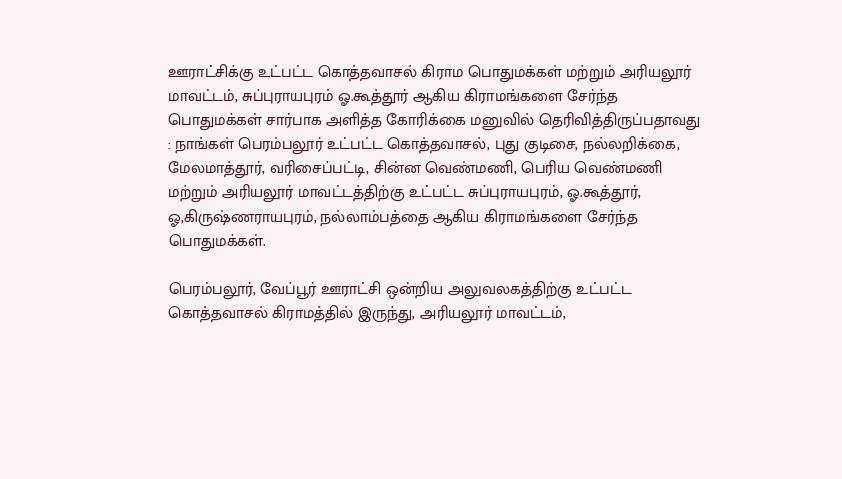ஊராட்சிக்கு உட்பட்ட கொத்தவாசல் கிராம பொதுமக்கள் மற்றும் அரியலூர் மாவட்டம், சுப்புராயபுரம் ஓ.கூத்தூர் ஆகிய கிராமங்களை சேர்ந்த பொதுமக்கள் சார்பாக அளித்த கோரிக்கை மனுவில் தெரிவித்திருப்பதாவது : நாங்கள் பெரம்பலூர் உட்பட்ட கொத்தவாசல், புது குடிசை, நல்லறிக்கை, மேலமாத்தூர், வரிசைப்பட்டி, சின்ன வெண்மணி, பெரிய வெண்மணி மற்றும் அரியலூர் மாவட்டத்திற்கு உட்பட்ட சுப்புராயபுரம், ஓ.கூத்தூர், ஓ,கிருஷ்ணராயபுரம், நல்லாம்பத்தை ஆகிய கிராமங்களை சேர்ந்த பொதுமக்கள்.

பெரம்பலூர், வேப்பூர் ஊராட்சி ஒன்றிய அலுவலகத்திற்கு உட்பட்ட கொத்தவாசல் கிராமத்தில் இருந்து, அரியலூர் மாவட்டம்,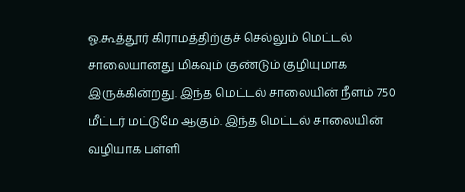ஓ.கூத்தூர் கிராமத்திற்குச் செல்லும் மெட்டல் சாலையானது மிகவும் குண்டும் குழியுமாக இருக்கின்றது. இந்த மெட்டல் சாலையின் நீளம் 750 மீட்டர் மட்டுமே ஆகும். இந்த மெட்டல் சாலையின் வழியாக பள்ளி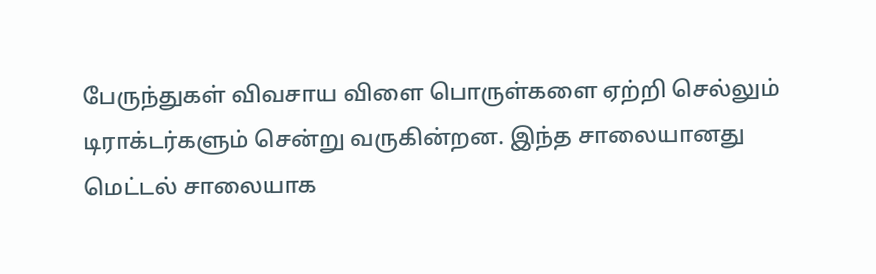பேருந்துகள் விவசாய விளை பொருள்களை ஏற்றி செல்லும் டிராக்டர்களும் சென்று வருகின்றன. இந்த சாலையானது மெட்டல் சாலையாக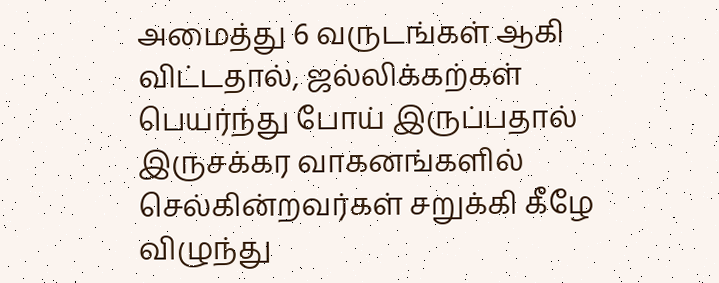அமைத்து 6 வருடங்கள் ஆகி விட்டதால், ஜல்லிக்கற்கள் பெயர்ந்து போய் இருப்பதால் இருசக்கர வாகனங்களில் செல்கின்றவர்கள் சறுக்கி கீழே விழுந்து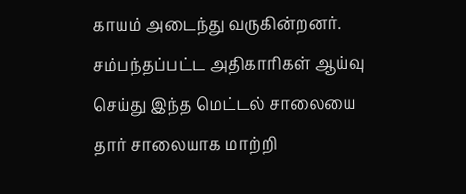காயம் அடைந்து வருகின்றனர். சம்பந்தப்பட்ட அதிகாரிகள் ஆய்வு செய்து இந்த மெட்டல் சாலையை தார் சாலையாக மாற்றி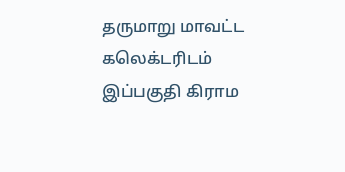தருமாறு மாவட்ட கலெக்டரிடம் இப்பகுதி கிராம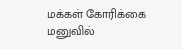மக்கள் கோரிக்கை மனுவில்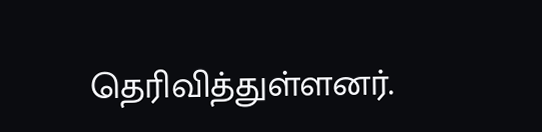தெரிவித்துள்ளனர்.